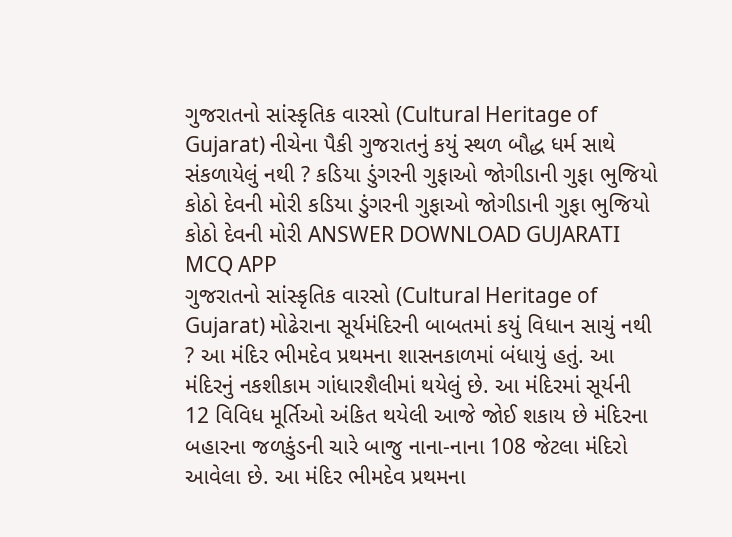ગુજરાતનો સાંસ્કૃતિક વારસો (Cultural Heritage of Gujarat) નીચેના પૈકી ગુજરાતનું કયું સ્થળ બૌદ્ધ ધર્મ સાથે સંકળાયેલું નથી ? કડિયા ડુંગરની ગુફાઓ જોગીડાની ગુફા ભુજિયો કોઠો દેવની મોરી કડિયા ડુંગરની ગુફાઓ જોગીડાની ગુફા ભુજિયો કોઠો દેવની મોરી ANSWER DOWNLOAD GUJARATI MCQ APP
ગુજરાતનો સાંસ્કૃતિક વારસો (Cultural Heritage of Gujarat) મોઢેરાના સૂર્યમંદિરની બાબતમાં કયું વિધાન સાચું નથી ? આ મંદિર ભીમદેવ પ્રથમના શાસનકાળમાં બંધાયું હતું. આ મંદિરનું નકશીકામ ગાંધારશૈલીમાં થયેલું છે. આ મંદિરમાં સૂર્યની 12 વિવિધ મૂર્તિઓ અંકિત થયેલી આજે જોઈ શકાય છે મંદિરના બહારના જળકુંડની ચારે બાજુ નાના-નાના 108 જેટલા મંદિરો આવેલા છે. આ મંદિર ભીમદેવ પ્રથમના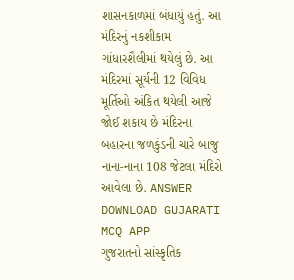શાસનકાળમાં બંધાયું હતું. આ મંદિરનું નકશીકામ ગાંધારશૈલીમાં થયેલું છે. આ મંદિરમાં સૂર્યની 12 વિવિધ મૂર્તિઓ અંકિત થયેલી આજે જોઈ શકાય છે મંદિરના બહારના જળકુંડની ચારે બાજુ નાના-નાના 108 જેટલા મંદિરો આવેલા છે. ANSWER DOWNLOAD GUJARATI MCQ APP
ગુજરાતનો સાંસ્કૃતિક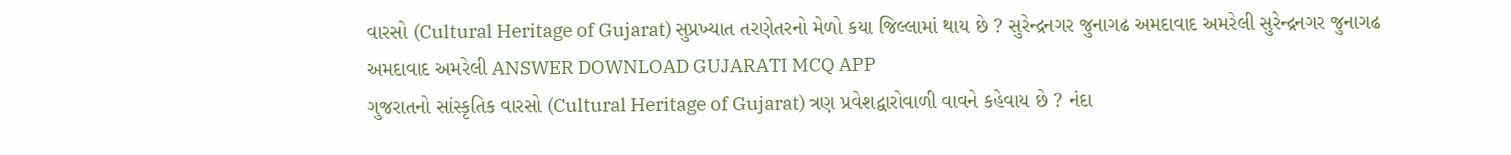વારસો (Cultural Heritage of Gujarat) સુપ્રખ્યાત તરણેતરનો મેળો કયા જિલ્લામાં થાય છે ? સુરેન્દ્રનગર જુનાગઢ અમદાવાદ અમરેલી સુરેન્દ્રનગર જુનાગઢ અમદાવાદ અમરેલી ANSWER DOWNLOAD GUJARATI MCQ APP
ગુજરાતનો સાંસ્કૃતિક વારસો (Cultural Heritage of Gujarat) ત્રણ પ્રવેશદ્વારોવાળી વાવને કહેવાય છે ? નંદા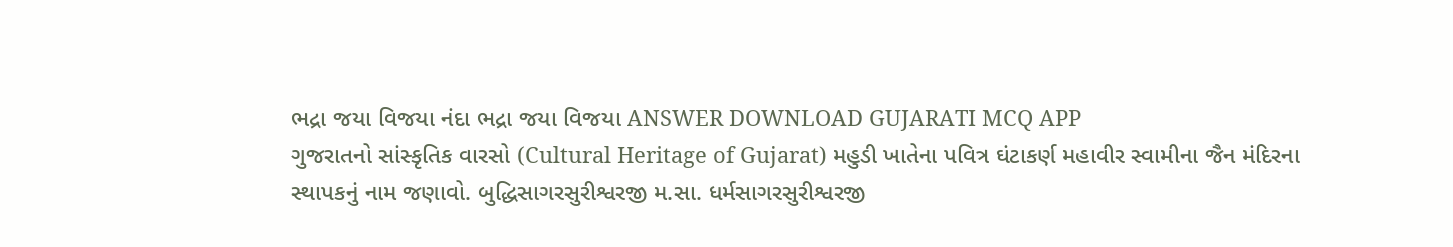ભદ્રા જયા વિજયા નંદા ભદ્રા જયા વિજયા ANSWER DOWNLOAD GUJARATI MCQ APP
ગુજરાતનો સાંસ્કૃતિક વારસો (Cultural Heritage of Gujarat) મહુડી ખાતેના પવિત્ર ઘંટાકર્ણ મહાવીર સ્વામીના જૈન મંદિરના સ્થાપકનું નામ જણાવો. બુદ્ધિસાગરસુરીશ્વરજી મ.સા. ધર્મસાગરસુરીશ્વરજી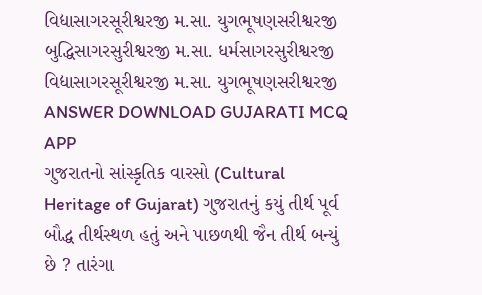વિદ્યાસાગરસૂરીશ્વરજી મ.સા. યુગભૂષણસરીશ્વરજી બુદ્ધિસાગરસુરીશ્વરજી મ.સા. ધર્મસાગરસુરીશ્વરજી વિદ્યાસાગરસૂરીશ્વરજી મ.સા. યુગભૂષણસરીશ્વરજી ANSWER DOWNLOAD GUJARATI MCQ APP
ગુજરાતનો સાંસ્કૃતિક વારસો (Cultural Heritage of Gujarat) ગુજરાતનું કયું તીર્થ પૂર્વ બૌદ્ધ તીર્થસ્થળ હતું અને પાછળથી જૈન તીર્થ બન્યું છે ? તારંગા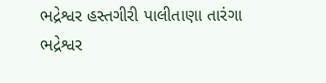ભદ્રેશ્વર હસ્તગીરી પાલીતાણા તારંગા ભદ્રેશ્વર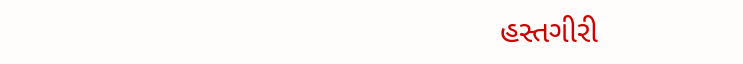હસ્તગીરી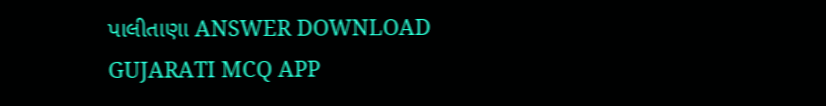પાલીતાણા ANSWER DOWNLOAD GUJARATI MCQ APP